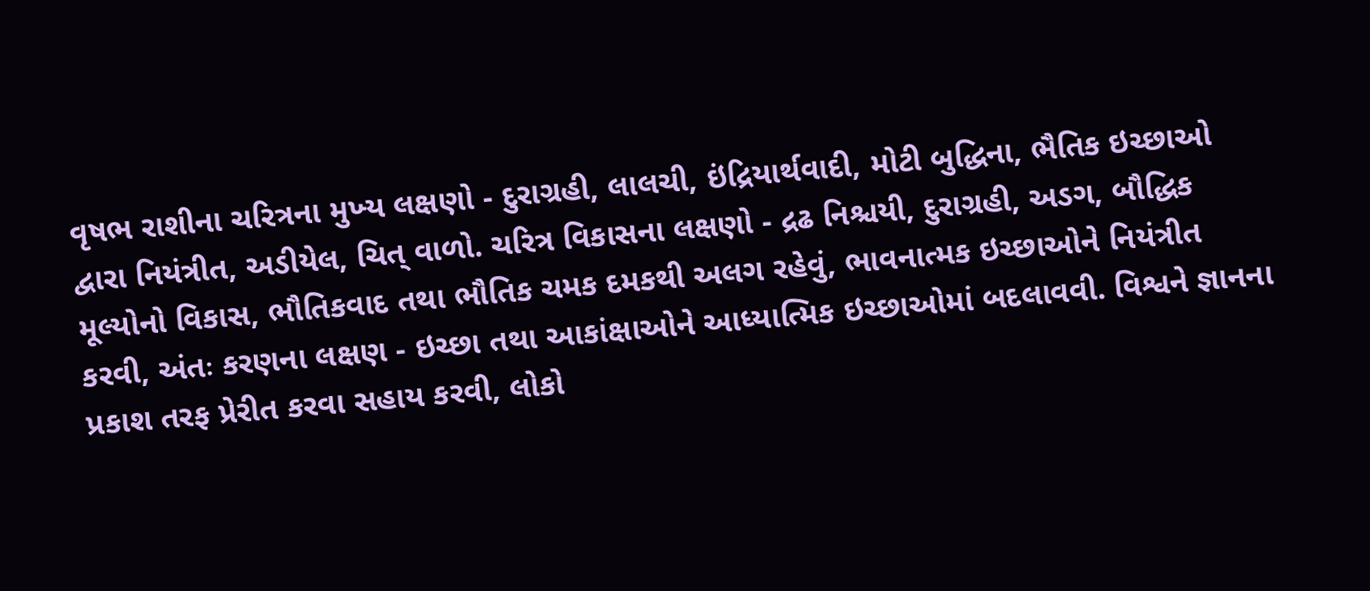વૃષભ રાશીના ચરિત્રના મુખ્‍ય લક્ષણો - દુરાગ્રહી, લાલચી, ઇંદ્રિયાર્થવાદી, મોટી બુદ્ધિના, ભૈતિક ઇચ્‍છાઓ દ્વારા નિયંત્રીત, અડીયેલ, ચિત્ વાળો. ચરિત્ર વિકાસના લક્ષણો - દ્રઢ નિશ્ચયી, દુરાગ્રહી, અડગ, બૌદ્ધિક મૂલ્‍યોનો વિકાસ, ભૌતિકવાદ તથા ભૌતિક ચમક દમકથી અલગ રહેવું, ભાવનાત્‍મક ઇચ્છાઓને નિયંત્રીત કરવી, અંતઃ કરણના લક્ષણ - ઇચ્‍છા તથા આકાંક્ષાઓને આધ્યાત્મિક ઇચ્‍છાઓમાં બદલાવવી. વિશ્વને જ્ઞાનના પ્રકાશ તરફ પ્રેરીત કરવા સહાય કરવી, લોકો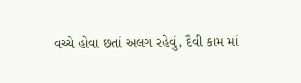વચ્ચે હોવા છતાં અલગ રહેવું, દૈવી કામ માં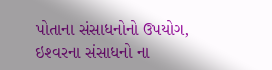પોતાના સંસાધનોનો ઉપયોગ, ઇશ્‍વરના સંસાધનો ના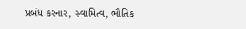પ્રબંધ કરનાર, સ્‍વામિત્‍વ, ભૌતિક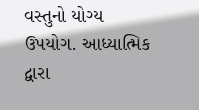વસ્‍તુનો યોગ્ય ઉપયોગ. આધ્‍યાત્મિક દ્વારા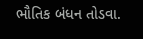ભૌતિક બંધન તોડવા.